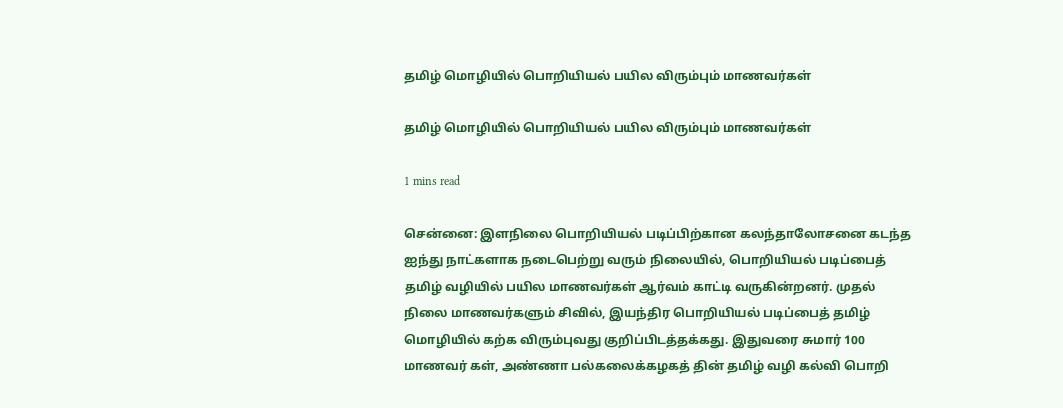தமிழ் மொழியில் பொறியியல் பயில விரும்பும் மாணவர்கள்

தமிழ் மொழியில் பொறியியல் பயில விரும்பும் மாணவர்கள்

1 mins read

சென்னை: இளநிலை பொறியியல் படிப்பிற்கான கலந்தாலோசனை கடந்த ஐந்து நாட்களாக நடைபெற்று வரும் நிலையில், பொறியியல் படிப்பைத் தமிழ் வழியில் பயில மாணவர்கள் ஆர்வம் காட்டி வருகின்றனர். முதல் நிலை மாணவர்களும் சிவில், இயந்திர பொறியியல் படிப்பைத் தமிழ் மொழியில் கற்க விரும்புவது குறிப்பிடத்தக்கது. இதுவரை சுமார் 100 மாணவர் கள், அண்ணா பல்கலைக்கழகத் தின் தமிழ் வழி கல்வி பொறி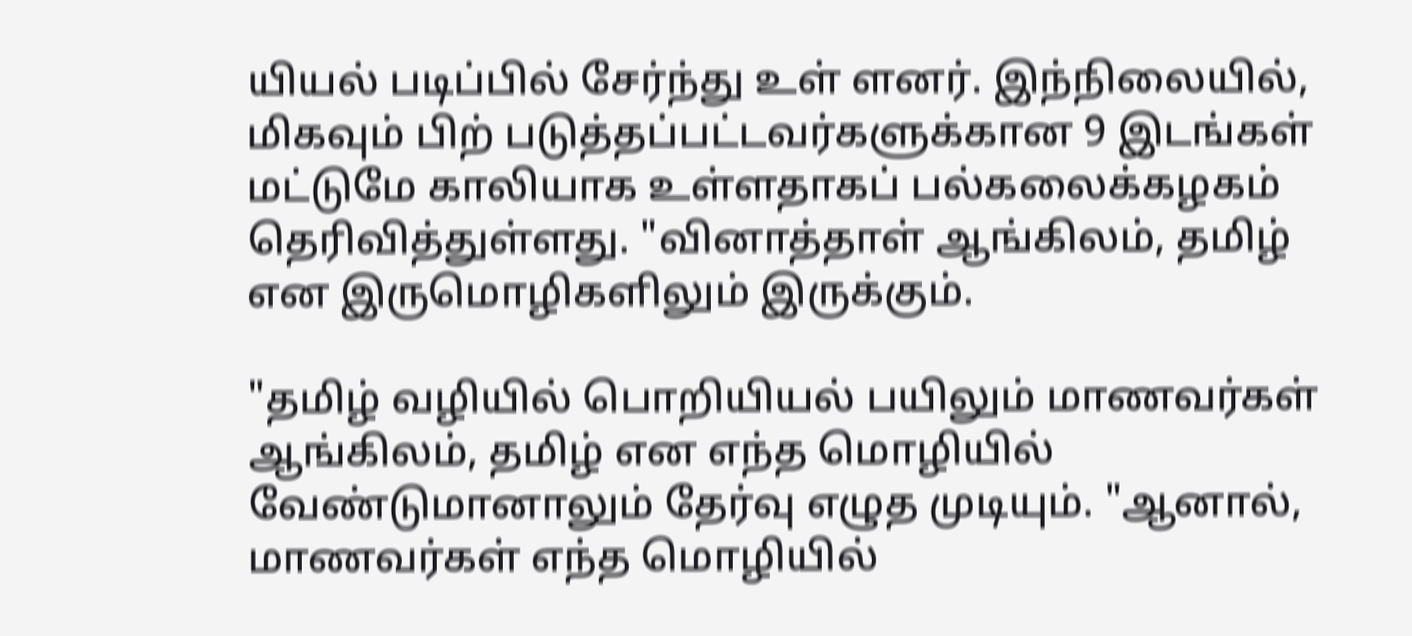யியல் படிப்பில் சேர்ந்து உள் ளனர். இந்நிலையில், மிகவும் பிற் படுத்தப்பட்டவர்களுக்கான 9 இடங்கள் மட்டுமே காலியாக உள்ளதாகப் பல்கலைக்கழகம் தெரிவித்துள்ளது. "வினாத்தாள் ஆங்கிலம், தமிழ் என இருமொழிகளிலும் இருக்கும்.

"தமிழ் வழியில் பொறியியல் பயிலும் மாணவர்கள் ஆங்கிலம், தமிழ் என எந்த மொழியில் வேண்டுமானாலும் தேர்வு எழுத முடியும். "ஆனால், மாணவர்கள் எந்த மொழியில்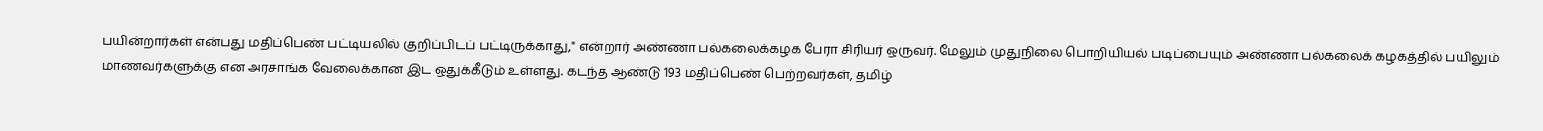பயின்றார்கள் என்பது மதிப்பெண் பட்டியலில் குறிப்பிடப் பட்டிருக்காது," என்றார் அண்ணா பல்கலைக்கழக பேரா சிரியர் ஒருவர். மேலும் முதுநிலை பொறியியல் படிப்பையும் அண்ணா பல்கலைக் கழகத்தில் பயிலும் மாணவர்களுக்கு என அரசாங்க வேலைக்கான இட ஒதுக்கீடும் உள்ளது. கடந்த ஆண்டு 193 மதிப்பெண் பெற்றவர்கள், தமிழ்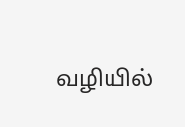வழியில்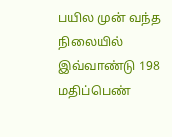பயில முன் வந்த நிலையில் இவ்வாண்டு 198 மதிப்பெண்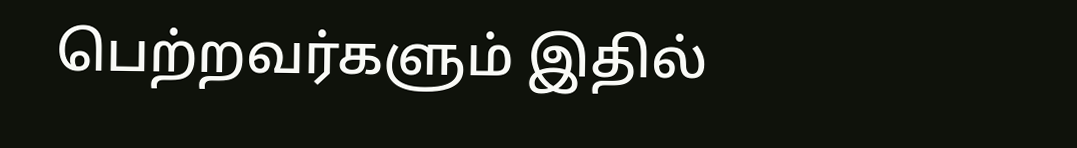பெற்றவர்களும் இதில்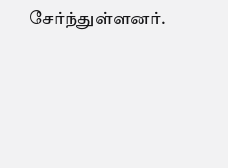சேர்ந்துள்ளனர்.